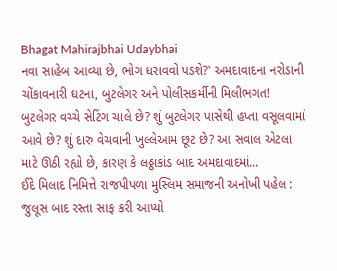Bhagat Mahirajbhai Udaybhai
નવા સાહેબ આવ્યા છે, ભોગ ધરાવવો પડશે?' અમદાવાદના નરોડાની ચોંકાવનારી ઘટના, બુટલેગર અને પોલીસકર્મીની મિલીભગત!
બુટલેગર વચ્ચે સેટિંગ ચાલે છે? શું બુટલેગર પાસેથી હપ્તા વસૂલવામાં આવે છે? શું દારુ વેચવાની ખુલ્લેઆમ છૂટ છે? આ સવાલ એટલા માટે ઊઠી રહ્યો છે, કારણ કે લઠ્ઠાકાંડ બાદ અમદાવાદમાં...
ઈદે મિલાદ નિમિત્તે રાજપીપળા મુસ્લિમ સમાજની અનોખી પહેલ : જુલૂસ બાદ રસ્તા સાફ કરી આપ્યો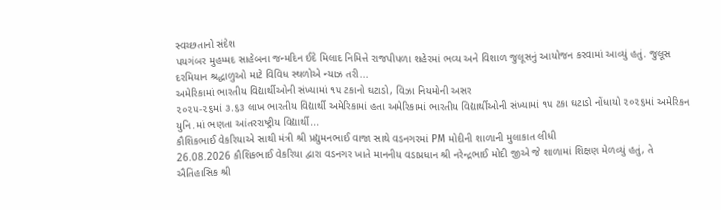સ્વચ્છતાનો સંદેશ
પયગંબર મુહમ્મદ સાહેબના જન્મદિન ઈદે મિલાદ નિમિત્તે રાજપીપળા શહેરમાં ભવ્ય અને વિશાળ જુલૂસનું આયોજન કરવામાં આવ્યું હતું. જુલૂસ દરમિયાન શ્રદ્ધાળુઓ માટે વિવિધ સ્થળોએ ન્યાઝ તરી...
અમેરિકામાં ભારતીય વિદ્યાર્થીઓની સંખ્યામાં ૧૫ ટકાનો ઘટાડો, વિઝા નિયમોની અસર
૨૦૨૫-૨૬માં ૩.૬૩ લાખ ભારતીય વિદ્યાર્થી અમેરિકામાં હતા અમેરિકામાં ભારતીય વિદ્યાર્થીઓની સંખ્યામાં ૧૫ ટકા ઘટાડો નોંધાયો ૨૦૨૬માં અમેરિકન યુનિ.માં ભણતા આંતરરાષ્ટ્રીય વિદ્યાર્થી...
કૌશિકભાઈ વેકરિયાએ સાથી મંત્રી શ્રી પ્રદ્યુમનભાઈ વાજા સાથે વડનગરમાં PM મોદીની શાળાની મુલાકાત લીધી
26.08.2026 કૌશિકભાઈ વેકરિયા દ્વારા વડનગર ખાતે માનનીય વડાપ્રધાન શ્રી નરેન્દ્રભાઈ મોદી જીએ જે શાળામાં શિક્ષણ મેળવ્યું હતું, તે ઐતિહાસિક શ્રી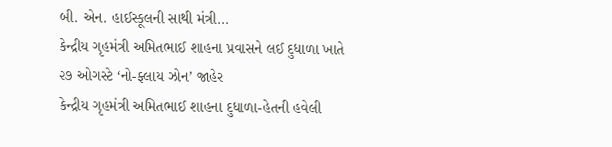બી. એન. હાઈસ્કૂલની સાથી મંત્રી...
કેન્દ્રીય ગૃહમંત્રી અમિતભાઈ શાહના પ્રવાસને લઈ દુધાળા ખાતે ૨૭ ઓગસ્ટે ‘નો-ફ્લાય ઝોન’ જાહેર
કેન્દ્રીય ગૃહમંત્રી અમિતભાઈ શાહના દુધાળા-હેતની હવેલી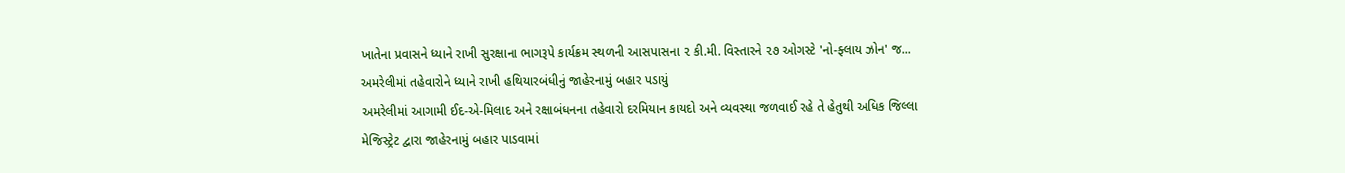ખાતેના પ્રવાસને ધ્યાને રાખી સુરક્ષાના ભાગરૂપે કાર્યક્રમ સ્થળની આસપાસના ૨ કી.મી. વિસ્તારને ૨૭ ઓગસ્ટે 'નો-ફ્લાય ઝોન' જ...
અમરેલીમાં તહેવારોને ધ્યાને રાખી હથિયારબંધીનું જાહેરનામું બહાર પડાયું
અમરેલીમાં આગામી ઈદ-એ-મિલાદ અને રક્ષાબંધનના તહેવારો દરમિયાન કાયદો અને વ્યવસ્થા જળવાઈ રહે તે હેતુથી અધિક જિલ્લા મેજિસ્ટ્રેટ દ્વારા જાહેરનામું બહાર પાડવામાં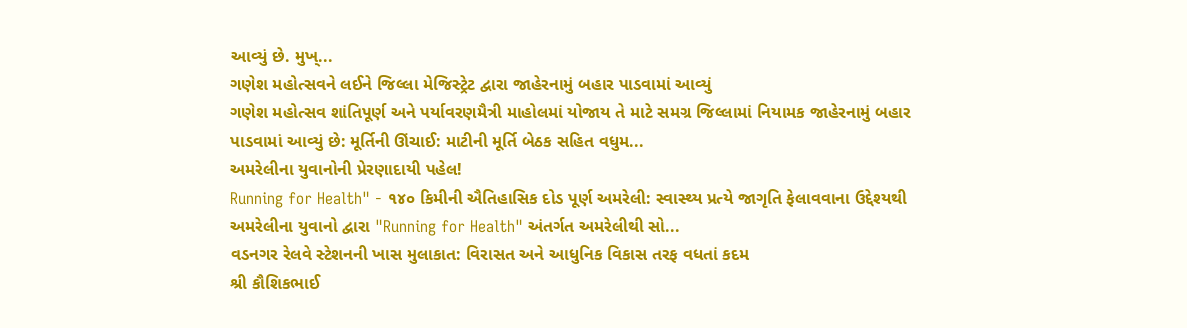આવ્યું છે. મુખ્...
ગણેશ મહોત્સવને લઈને જિલ્લા મેજિસ્ટ્રેટ દ્વારા જાહેરનામું બહાર પાડવામાં આવ્યું
ગણેશ મહોત્સવ શાંતિપૂર્ણ અને પર્યાવરણમૈત્રી માહોલમાં યોજાય તે માટે સમગ્ર જિલ્લામાં નિયામક જાહેરનામું બહાર પાડવામાં આવ્યું છે: મૂર્તિની ઊંચાઈ: માટીની મૂર્તિ બેઠક સહિત વધુમ...
અમરેલીના યુવાનોની પ્રેરણાદાયી પહેલ!
Running for Health" - ૧૪૦ કિમીની ઐતિહાસિક દોડ પૂર્ણ અમરેલી: સ્વાસ્થ્ય પ્રત્યે જાગૃતિ ફેલાવવાના ઉદ્દેશ્યથી અમરેલીના યુવાનો દ્વારા "Running for Health" અંતર્ગત અમરેલીથી સો...
વડનગર રેલવે સ્ટેશનની ખાસ મુલાકાત: વિરાસત અને આધુનિક વિકાસ તરફ વધતાં કદમ
શ્રી કૌશિકભાઈ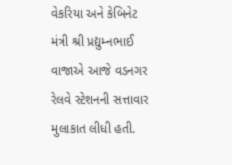વેકરિયા અને કેબિનેટ મંત્રી શ્રી પ્રદ્યુમ્નભાઈ વાજાએ આજે વડનગર રેલવે સ્ટેશનની સત્તાવાર મુલાકાત લીધી હતી.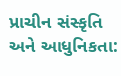પ્રાચીન સંસ્કૃતિ અને આધુનિકતા: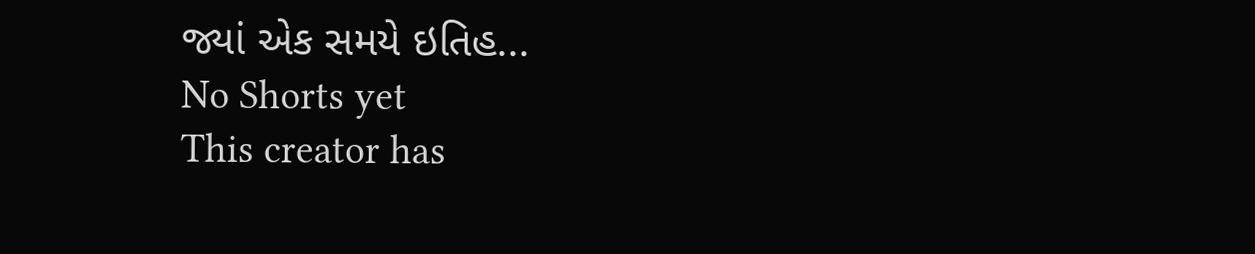જ્યાં એક સમયે ઇતિહ...
No Shorts yet
This creator has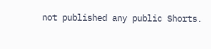not published any public Shorts.